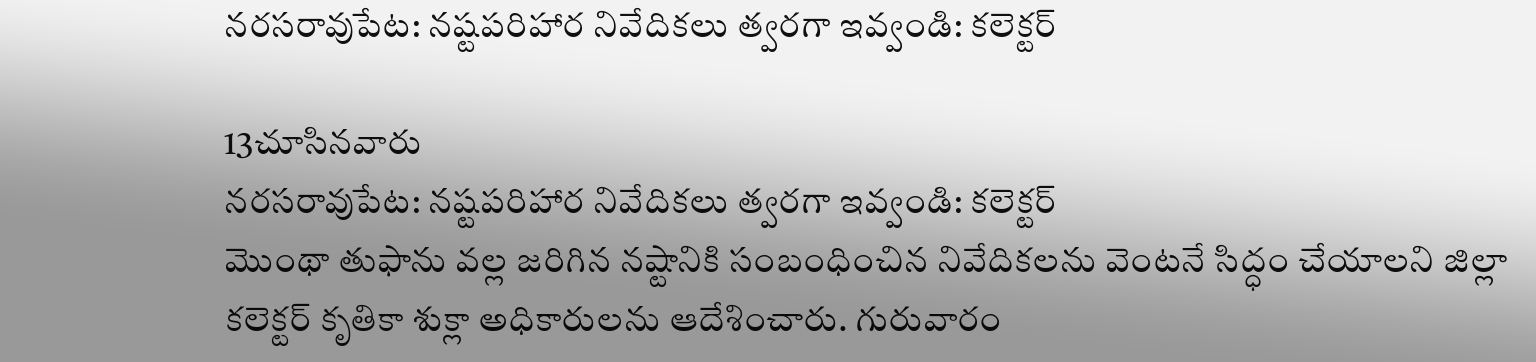నరసరావుపేట: నష్టపరిహార నివేదికలు త్వరగా ఇవ్వండి: కలెక్టర్

13చూసినవారు
నరసరావుపేట: నష్టపరిహార నివేదికలు త్వరగా ఇవ్వండి: కలెక్టర్
మొంథా తుఫాను వల్ల జరిగిన నష్టానికి సంబంధించిన నివేదికలను వెంటనే సిద్ధం చేయాలని జిల్లా కలెక్టర్ కృతికా శుక్లా అధికారులను ఆదేశించారు. గురువారం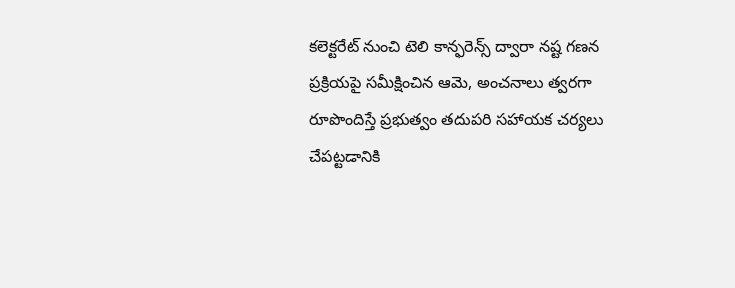కలెక్టరేట్ నుంచి టెలి కాన్ఫరెన్స్ ద్వారా నష్ట గణన ప్రక్రియపై సమీక్షించిన ఆమె, అంచనాలు త్వరగా రూపొందిస్తే ప్రభుత్వం తదుపరి సహాయక చర్యలు చేపట్టడానికి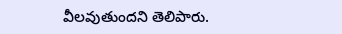వీలవుతుందని తెలిపారు.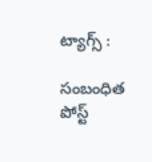ట్యాగ్స్ :

సంబంధిత పోస్ట్